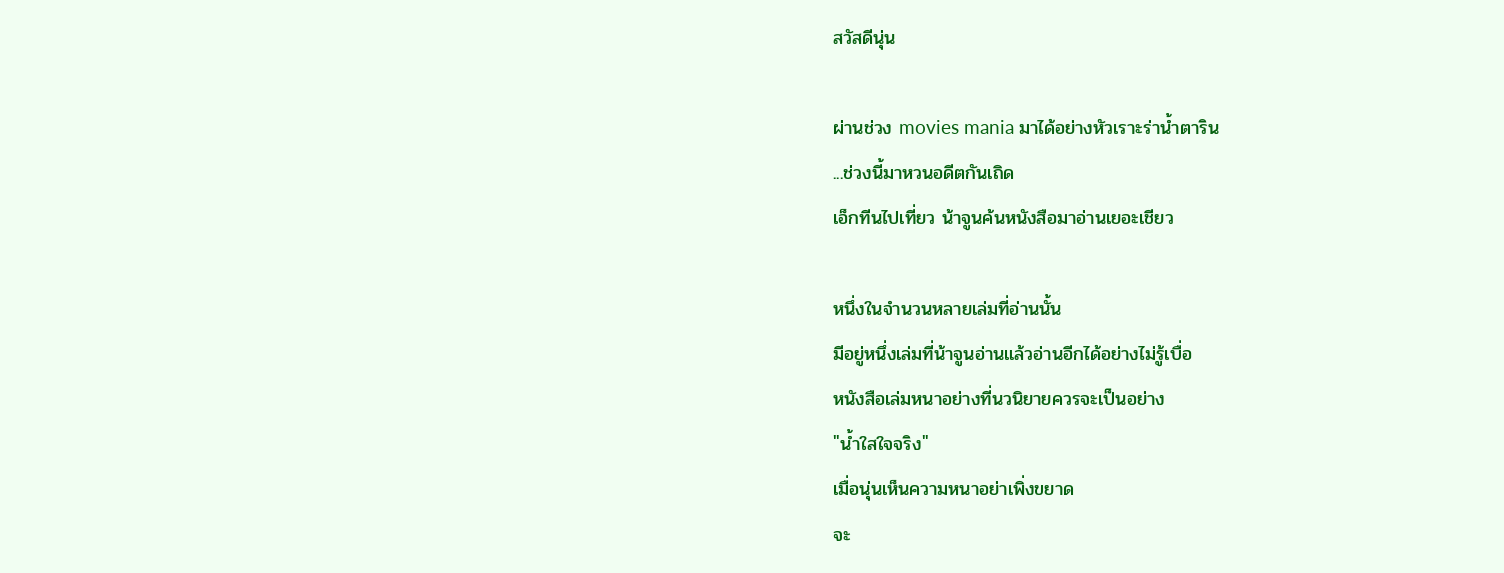สวัสดีนุ่น

ผ่านช่วง movies mania มาได้อย่างหัวเราะร่าน้ำตาริน
...ช่วงนี้มาหวนอดีตกันเถิด
เอ็กทีนไปเที่ยว น้าจูนค้นหนังสือมาอ่านเยอะเชียว

หนึ่งในจำนวนหลายเล่มที่อ่านนั้น
มีอยู่หนึ่งเล่มที่น้าจูนอ่านแล้วอ่านอีกได้อย่างไม่รู้เบื่อ
หนังสือเล่มหนาอย่างที่นวนิยายควรจะเป็นอย่าง
"น้ำใสใจจริง"
เมื่อนุ่นเห็นความหนาอย่าเพิ่งขยาด
จะ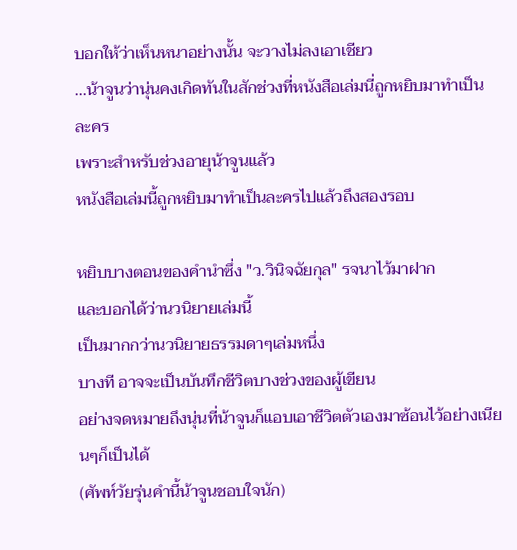บอกให้ว่าเห็นหนาอย่างนั้น จะวางไม่ลงเอาเชียว
...น้าจูนว่านุ่นคงเกิดทันในสักช่วงที่หนังสือเล่มนี่ถูกหยิบมาทำเป็นละคร
เพราะสำหรับช่วงอายุน้าจูนแล้ว
หนังสือเล่มนี้ถูกหยิบมาทำเป็นละครไปแล้วถึงสองรอบ

หยิบบางตอนของคำนำซึ่ง "ว.วินิจฉัยกุล" รจนาไว้มาฝาก
และบอกได้ว่านวนิยายเล่มนี้
เป็นมากกว่านวนิยายธรรมดาๆเล่มหนึ่ง
บางที อาจจะเป็นบันทึกชีวิตบางช่วงของผู้เขียน
อย่างจดหมายถึงนุ่นที่น้าจูนก็แอบเอาชีวิตตัวเองมาซ้อนไว้อย่างเนียนๆก็เป็นได้
(ศัพท์วัยรุ่นคำนี้น้าจูนชอบใจนัก)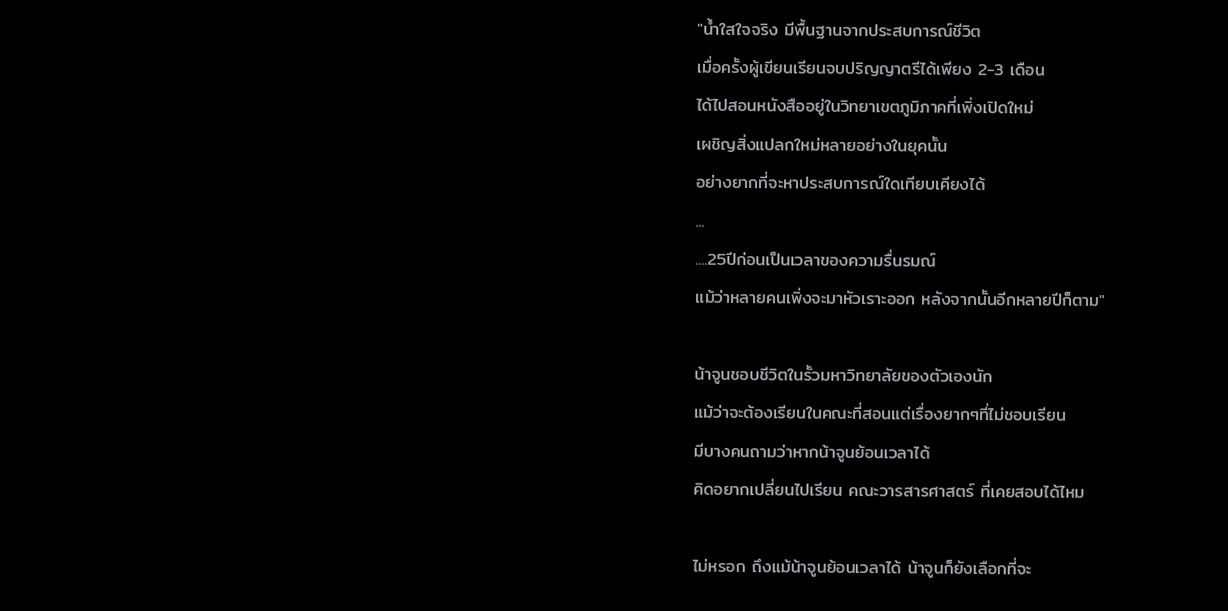"น้ำใสใจจริง มีพื้นฐานจากประสบการณ์ชีวิต
เมื่อครั้งผู้เขียนเรียนจบปริญญาตรีได้เพียง 2-3 เดือน
ได้ไปสอนหนังสืออยู่ในวิทยาเขตภูมิภาคที่เพิ่งเปิดใหม่
เผชิญสิ่งแปลกใหม่หลายอย่างในยุคนั้น
อย่างยากที่จะหาประสบการณ์ใดเทียบเคียงได้
...
....25ปีก่อนเป็นเวลาของความรื่นรมณ์
แม้ว่าหลายคนเพิ่งจะมาหัวเราะออก หลังจากนั้นอีกหลายปีก็ตาม"

น้าจูนชอบชีวิตในรั้วมหาวิทยาลัยของตัวเองนัก
แม้ว่าจะต้องเรียนในคณะที่สอนแต่เรื่องยากๆที่ไม่ชอบเรียน
มีบางคนถามว่าหากน้าจูนย้อนเวลาได้
คิดอยากเปลี่ยนไปเรียน คณะวารสารศาสตร์ ที่เคยสอบได้ไหม

ไม่หรอก ถึงแม้น้าจูนย้อนเวลาได้ น้าจูนก็ยังเลือกที่จะ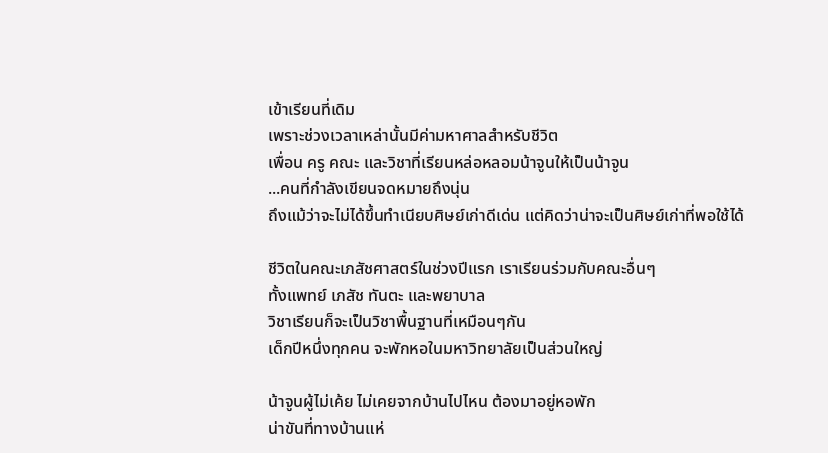เข้าเรียนที่เดิม
เพราะช่วงเวลาเหล่านั้นมีค่ามหาศาลสำหรับชีวิต
เพื่อน ครู คณะ และวิชาที่เรียนหล่อหลอมน้าจูนให้เป็นน้าจูน
...คนที่กำลังเขียนจดหมายถึงนุ่น
ถึงแม้ว่าจะไม่ได้ขึ้นทำเนียบศิษย์เก่าดีเด่น แต่คิดว่าน่าจะเป็นศิษย์เก่าที่พอใช้ได้

ชีวิตในคณะเภสัชศาสตร์ในช่วงปีแรก เราเรียนร่วมกับคณะอื่นๆ
ทั้งแพทย์ เภสัช ทันตะ และพยาบาล
วิชาเรียนก็จะเป็นวิชาพื้นฐานที่เหมือนๆกัน
เด็กปีหนึ่งทุกคน จะพักหอในมหาวิทยาลัยเป็นส่วนใหญ่

น้าจูนผู้ไม่เค้ย ไม่เคยจากบ้านไปไหน ต้องมาอยู่หอพัก
น่าขันที่ทางบ้านแห่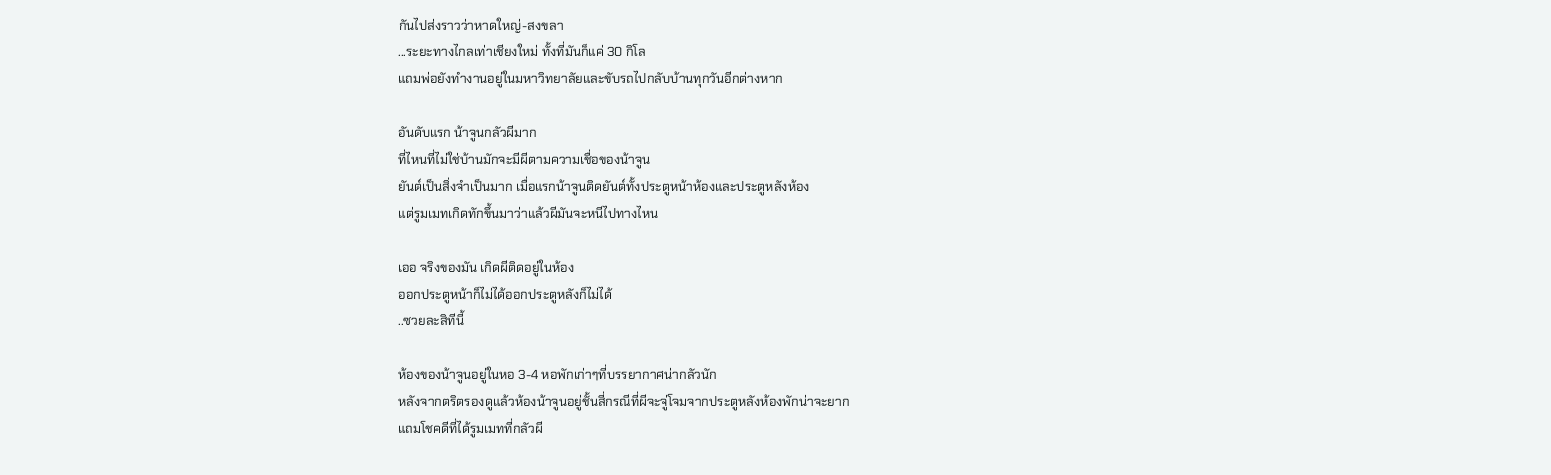กันไปส่งราวว่าหาดใหญ่-สงขลา
...ระยะทางไกลเท่าเชียงใหม่ ทั้งที่มันก็แค่ 30 กิโล
แถมพ่อยังทำงานอยู่ในมหาวิทยาลัยและขับรถไปกลับบ้านทุกวันอีกต่างหาก

อันดับแรก น้าจูนกลัวผีมาก
ที่ไหนที่ไม่ใช่บ้านมักจะมีผีตามความเชื่อของน้าจูน
ยันต์เป็นสิ่งจำเป็นมาก เมื่อแรกน้าจูนติดยันต์ทั้งประตูหน้าห้องและประตูหลังห้อง
แต่รูมเมทเกิดทักขึ้นมาว่าแล้วผีมันจะหนีไปทางไหน

เออ จริงของมัน เกิดผีติดอยู่ในห้อง
ออกประตูหน้าก็ไม่ได้ออกประตูหลังก็ไม่ได้
..ซวยละสิทีนี้

ห้องของน้าจูนอยู่ในหอ 3-4 หอพักเก่าๆที่บรรยากาศน่ากลัวนัก
หลังจากตริตรองดูแล้วห้องน้าจูนอยู่ชั้นสี่กรณีที่ผีจะจู่โจมจากประตูหลังห้องพักน่าจะยาก
แถมโชคดีที่ได้รูมเมทที่กลัวผี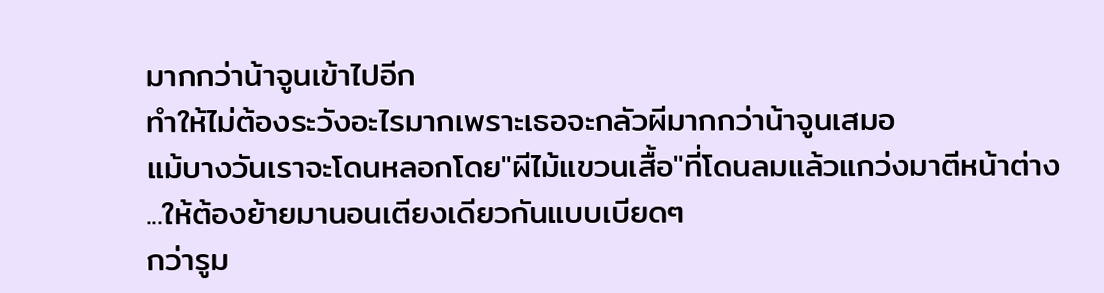มากกว่าน้าจูนเข้าไปอีก
ทำให้ไม่ต้องระวังอะไรมากเพราะเธอจะกลัวผีมากกว่าน้าจูนเสมอ
แม้บางวันเราจะโดนหลอกโดย"ผีไม้แขวนเสื้อ"ที่โดนลมแล้วแกว่งมาตีหน้าต่าง
...ให้ต้องย้ายมานอนเตียงเดียวกันแบบเบียดๆ
กว่ารูม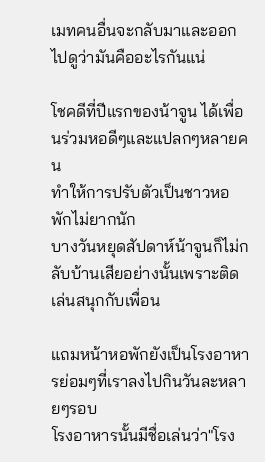เมทคนอื่นจะกลับมาและออกไปดูว่ามันคืออะไรกันแน่

โชคดีที่ปีแรกของน้าจูน ได้เพื่อนร่วมหอดีๆและแปลกๆหลายคน
ทำให้การปรับตัวเป็นชาวหอพักไม่ยากนัก
บางวันหยุดสัปดาห์น้าจูนก็ไม่กลับบ้านเสียอย่างนั้นเพราะติดเล่นสนุกกับเพื่อน

แถมหน้าหอพักยังเป็นโรงอาหารย่อมๆที่เราลงไปกินวันละหลายๆรอบ
โรงอาหารนั้นมีชื่อเล่นว่า"โรง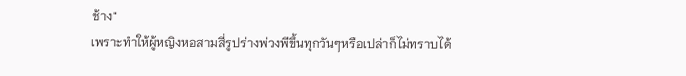ช้าง"
เพราะทำให้ผู้หญิงหอสามสี่รูปร่างพ่วงพีขึ้นทุกวันๆหรือเปล่าก็ไม่ทราบได้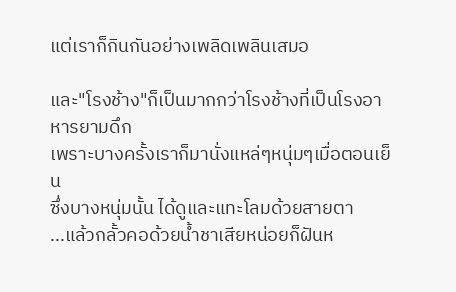แต่เราก็กินกันอย่างเพลิดเพลินเสมอ

และ"โรงช้าง"ก็เป็นมากกว่าโรงช้างที่เป็นโรงอาหารยามดึก
เพราะบางครั้งเราก็มานั่งแหล่ๆหนุ่มๆเมื่อตอนเย็น
ซึ่งบางหนุ่มนั้น ได้ดูและแทะโลมด้วยสายตา
...แล้วกลั้วคอด้วยน้ำชาเสียหน่อยก็ฝันห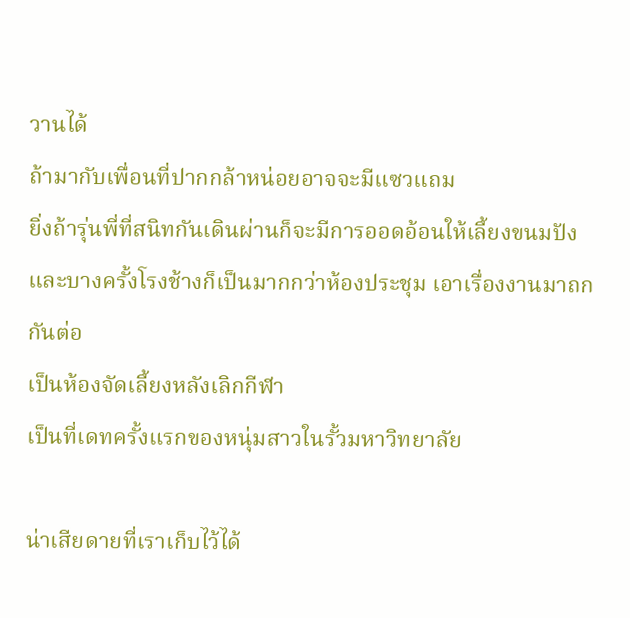วานได้
ถ้ามากับเพื่อนที่ปากกล้าหน่อยอาจจะมีแซวแถม
ยิ่งถ้ารุ่นพี่ที่สนิทกันเดินผ่านก็จะมีการออดอ้อนให้เลี้ยงขนมปัง
และบางครั้งโรงช้างก็เป็นมากกว่าห้องประชุม เอาเรื่องงานมาถกกันต่อ
เป็นห้องจัดเลี้ยงหลังเลิกกีฬา
เป็นที่เดทครั้งแรกของหนุ่มสาวในรั้วมหาวิทยาลัย

น่าเสียดายที่เราเก็บไว้ได้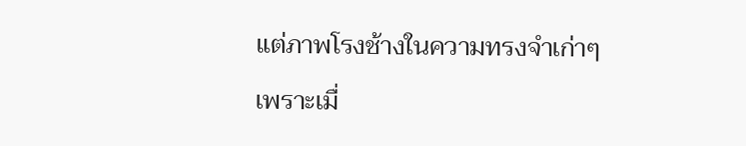แต่ภาพโรงช้างในความทรงจำเก่าๆ
เพราะเมื่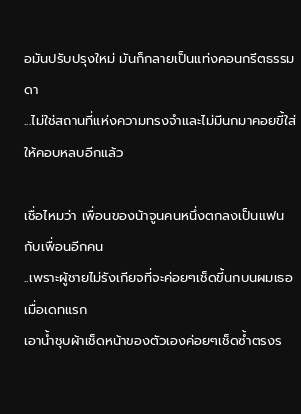อมันปรับปรุงใหม่ มันก็กลายเป็นแท่งคอนกรีตธรรมดา
...ไม่ใช่สถานที่แห่งความทรงจำและไม่มีนกมาคอยขี้ใส่ให้คอบหลบอีกแล้ว

เชื่อไหมว่า เพื่อนของน้าจูนคนหนึ่งตกลงเป็นแฟนกับเพื่อนอีกคน
..เพราะผู้ชายไม่รังเกียจที่จะค่อยๆเช็ดขี้นกบนผมเธอเมื่อเดทแรก
เอาน้ำชุบผ้าเช็ดหน้าของตัวเองค่อยๆเช็ดซ้ำตรงร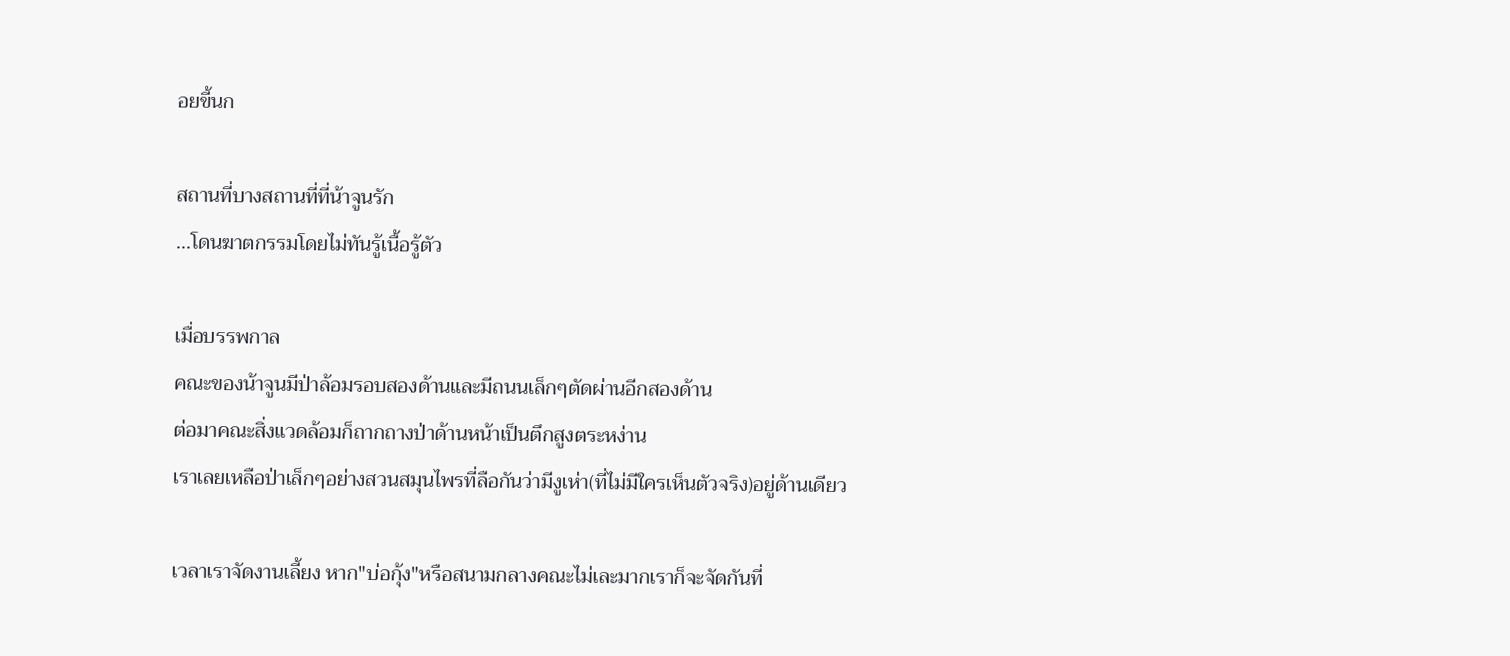อยขี้นก

สถานที่บางสถานที่ที่น้าจูนรัก
...โดนฆาตกรรมโดยไม่ทันรู้เนื้อรู้ตัว

เมื่อบรรพกาล
คณะของน้าจูนมีป่าล้อมรอบสองด้านและมีถนนเล็กๆตัดผ่านอีกสองด้าน
ต่อมาคณะสิ่งแวดล้อมก็ถากถางป่าด้านหน้าเป็นตึกสูงตระหง่าน
เราเลยเหลือป่าเล็กๆอย่างสวนสมุนไพรที่ลือกันว่ามีงูเห่า(ที่ไม่มีใครเห็นตัวจริง)อยู่ด้านเดียว

เวลาเราจัดงานเลี้ยง หาก"บ่อกุ้ง"หรือสนามกลางคณะไม่เละมากเราก็จะจัดกันที่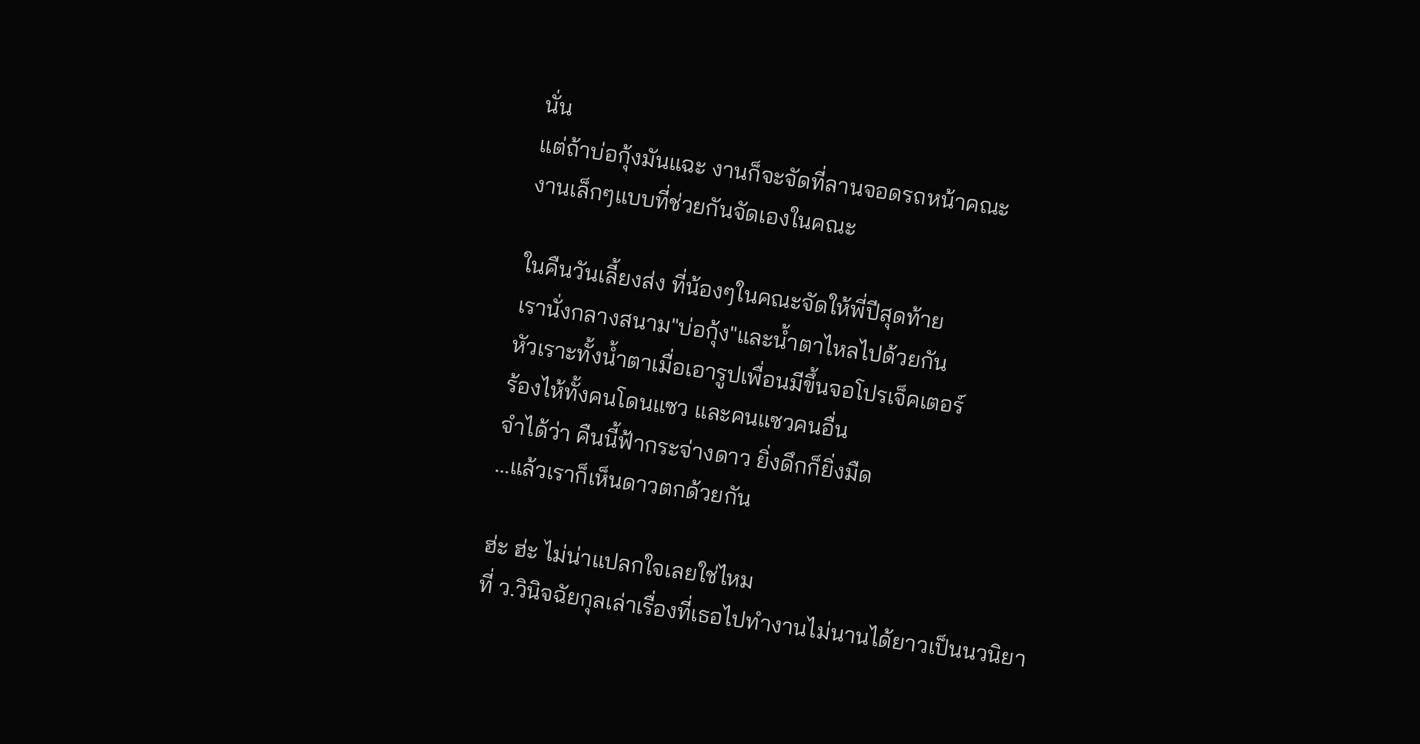นั่น
แต่ถ้าบ่อกุ้งมันแฉะ งานก็จะจัดที่ลานจอดรถหน้าคณะ
งานเล็กๆแบบที่ช่วยกันจัดเองในคณะ

ในคืนวันเลี้ยงส่ง ที่น้องๆในคณะจัดให้พี่ปีสุดท้าย
เรานั่งกลางสนาม"บ่อกุ้ง"และน้ำตาไหลไปด้วยกัน
หัวเราะทั้งน้ำตาเมื่อเอารูปเพื่อนมีขึ้นจอโปรเจ็คเตอร์
ร้องไห้ทั้งคนโดนแซว และคนแซวคนอื่น
จำได้ว่า คืนนี้ฟ้ากระจ่างดาว ยิ่งดึกก็ยิ่งมืด
...แล้วเราก็เห็นดาวตกด้วยกัน

ฮ่ะ ฮ่ะ ไม่น่าแปลกใจเลยใช่ไหม
ที่ ว.วินิจฉัยกุลเล่าเรื่องที่เธอไปทำงานไม่นานได้ยาวเป็นนวนิยา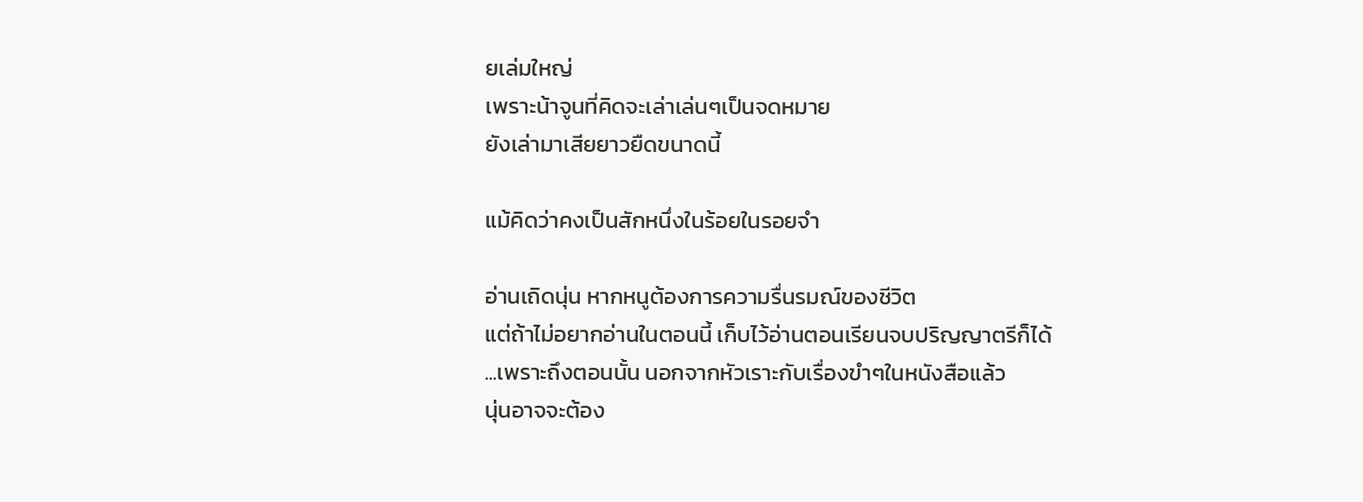ยเล่มใหญ่
เพราะน้าจูนที่คิดจะเล่าเล่นๆเป็นจดหมาย
ยังเล่ามาเสียยาวยืดขนาดนี้

แม้คิดว่าคงเป็นสักหนึ่งในร้อยในรอยจำ

อ่านเถิดนุ่น หากหนูต้องการความรื่นรมณ์ของชีวิต
แต่ถ้าไม่อยากอ่านในตอนนี้ เก็บไว้อ่านตอนเรียนจบปริญญาตรีก็ได้
...เพราะถึงตอนนั้น นอกจากหัวเราะกับเรื่องขำๆในหนังสือแล้ว
นุ่นอาจจะต้อง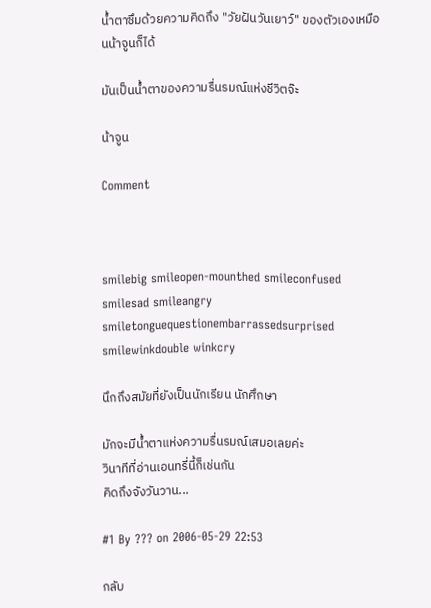น้ำตาซึมด้วยความคิดถึง "วัยฝันวันเยาว์" ของตัวเองเหมือนน้าจูนก็ได้

มันเป็นน้ำตาของความรื่นรมณ์แห่งชีวิตจ๊ะ

น้าจูน

Comment



smilebig smileopen-mounthed smileconfused smilesad smileangry smiletonguequestionembarrassedsurprised smilewinkdouble winkcry

นึกถึงสมัยที่ยังเป็นนักเรียน นักศึกษา

มักจะมีน้ำตาแห่งความรื่นรมณ์เสมอเลยค่ะ
วินาทีที่อ่านเอนทรี่นี้ก็เช่นกัน
คิดถึงจังวันวาน...

#1 By ??? on 2006-05-29 22:53

กลับ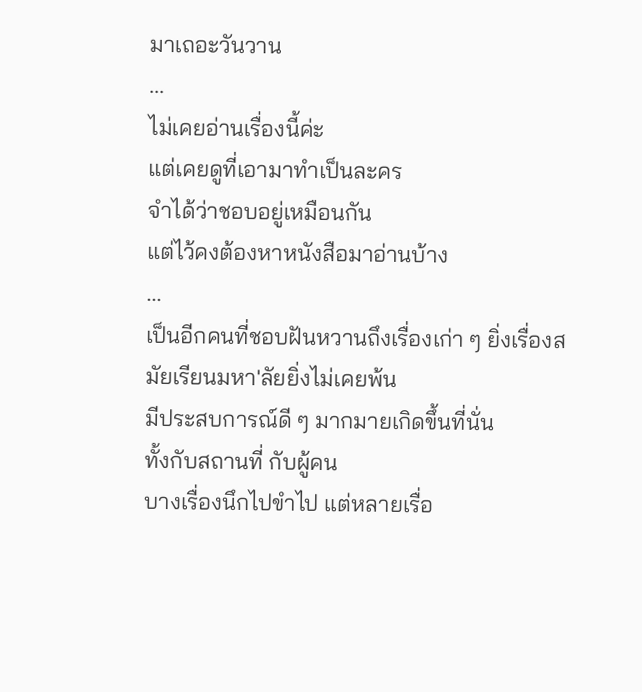มาเถอะวันวาน
...
ไม่เคยอ่านเรื่องนี้ค่ะ
แต่เคยดูที่เอามาทำเป็นละคร
จำได้ว่าชอบอยู่เหมือนกัน
แต่ไว้คงต้องหาหนังสือมาอ่านบ้าง
...
เป็นอีกคนที่ชอบฝันหวานถึงเรื่องเก่า ๆ ยิ่งเรื่องสมัยเรียนมหา'ลัยยิ่งไม่เคยพ้น
มีประสบการณ์ดี ๆ มากมายเกิดขึ้นที่นั่น
ทั้งกับสถานที่ กับผู้คน
บางเรื่องนึกไปขำไป แต่หลายเรื่อ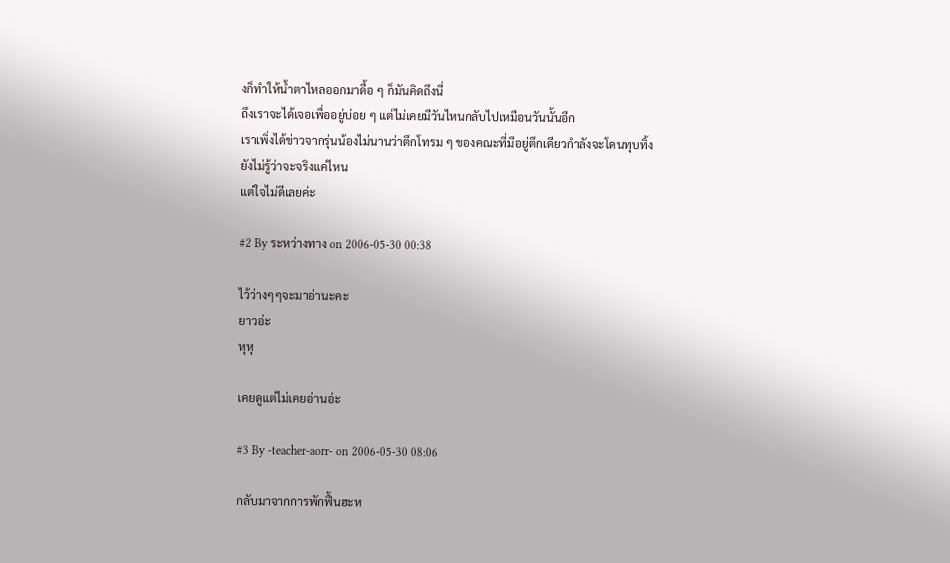งก็ทำให้น้ำตาไหลออกมาดื้อ ๆ ก็มันคิดถึงนี่
ถึงเราจะได้เจอเพื่ออยู่บ่อย ๆ แต่ไม่เคยมีวันไหนกลับไปเหมือนวันนั้นอีก
เราเพิ่งได้ข่าวจากรุ่นน้องไม่นานว่าตึกโทรม ๆ ของคณะที่มีอยู่ตึกเดียวกำลังจะโดนทุบทิ้ง
ยังไม่รู้ว่าจะจริงแค่ไหน
แต่ใจไม่ดีเลยค่ะ

#2 By ระหว่างทาง on 2006-05-30 00:38

ไว้ว่างๆๆจะมาอ่านะคะ
ยาวอ่ะ
หุหุ

เคยดูแต่ไม่เคยอ่านอ่ะ

#3 By -teacher-aorr- on 2006-05-30 08:06

กลับมาจากการพักฟื้นฮะห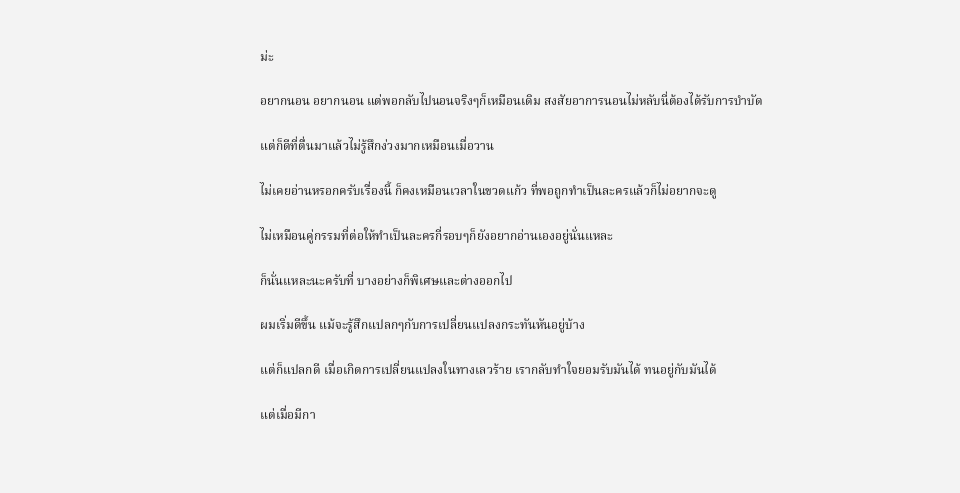ม่ะ

อยากนอน อยากนอน แต่พอกลับไปนอนจริงๆก็เหมือนเดิม สงสัยอาการนอนไม่หลับนี่ต้องได้รับการบำบัด

แต่ก็ดีที่ตื่นมาแล้วไม่รู้สึกง่วงมากเหมือนเมื่อวาน

ไม่เคยอ่านหรอกครับเรื่องนี้ ก็คงเหมือนเวลาในขวดแก้ว ที่พอถูกทำเป็นละครแล้วก็ไม่อยากจะดู

ไม่เหมือนคู่กรรมที่ต่อให้ทำเป็นละครกี่รอบๆก็ยังอยากอ่านเองอยู่นั่นแหละ

ก็นั่นแหละนะครับที่ บางอย่างก็พิเศษและต่างออกไป

ผมเริ่มดีขึ้น แม้จะรู้สึกแปลกๆกับการเปลี่ยนแปลงกระทันหันอยู่บ้าง

แต่ก็แปลกดี เมื่อเกิดการเปลี่ยนแปลงในทางเลวร้าย เรากลับทำใจยอมรับมันได้ ทนอยู่กับมันได้

แต่เมื่อมีกา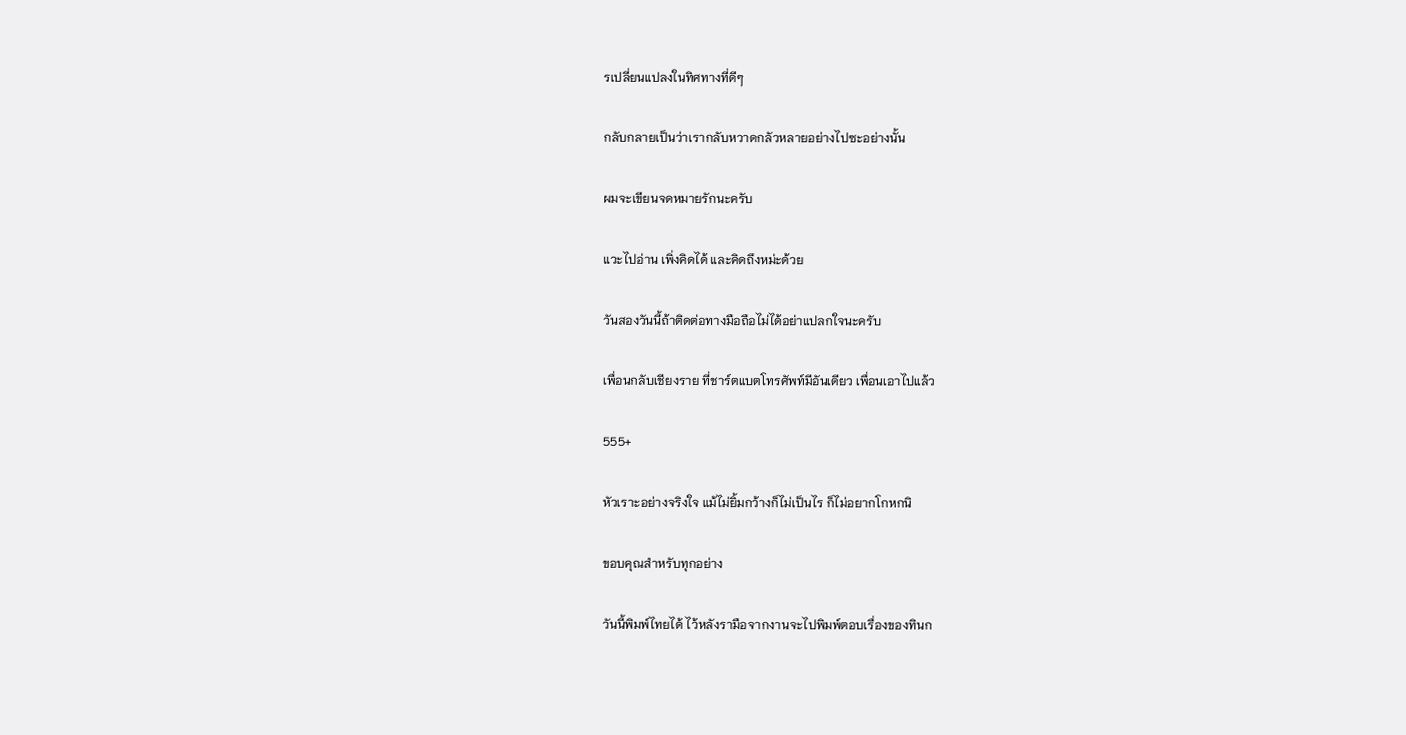รเปลี่ยนแปลงในทิศทางที่ดีๆ

กลับกลายเป็นว่าเรากลับหวาดกลัวหลายอย่างไปซะอย่างนั้น

ผมจะเขียนจดหมายรักนะครับ

แวะไปอ่าน เพิ่งคิดได้ และคิดถึงหม่ะด้วย

วันสองวันนี้ถ้าติดต่อทางมือถือไม่ได้อย่าแปลกใจนะครับ

เพื่อนกลับเชียงราย ที่ชาร์ตแบตโทรศัพท์มีอันเดียว เพื่อนเอาไปแล้ว

555+

หัวเราะอย่างจริงใจ แม้ไม่ยิ้มกว้างก็ไม่เป็นไร ก็ไม่อยากโกหกนิ

ขอบคุณสำหรับทุกอย่าง

วันนี้พิมพ์ไทยได้ ไว้หลังรามือจากงานจะไปพิมพ์ตอบเรื่องของทินก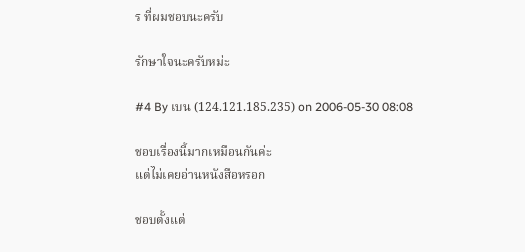ร ที่ผมชอบนะครับ

รักษาใจนะครับหม่ะ

#4 By เบน (124.121.185.235) on 2006-05-30 08:08

ชอบเรื่องนี้มากเหมือนกันค่ะ
แต่ไม่เคยอ่านหนังสือหรอก

ชอบตั้งแต่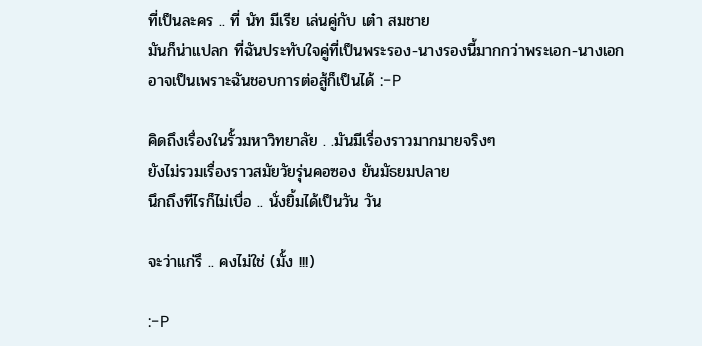ที่เป็นละคร .. ที่ นัท มีเรีย เล่นคู่กับ เต๋า สมชาย
มันก็น่าแปลก ที่ฉันประทับใจคู่ที่เป็นพระรอง-นางรองนี้มากกว่าพระเอก-นางเอก
อาจเป็นเพราะฉันชอบการต่อสู้ก็เป็นได้ :-P

คิดถึงเรื่องในรั้วมหาวิทยาลัย . .มันมีเรื่องราวมากมายจริงๆ
ยังไม่รวมเรื่องราวสมัยวัยรุ่นคอซอง ยันมัธยมปลาย
นึกถึงทีไรก็ไม่เบื่อ .. นั่งยิ้มได้เป็นวัน วัน

จะว่าแก่รึ .. คงไม่ใช่ (มั้ง !!!)

:-P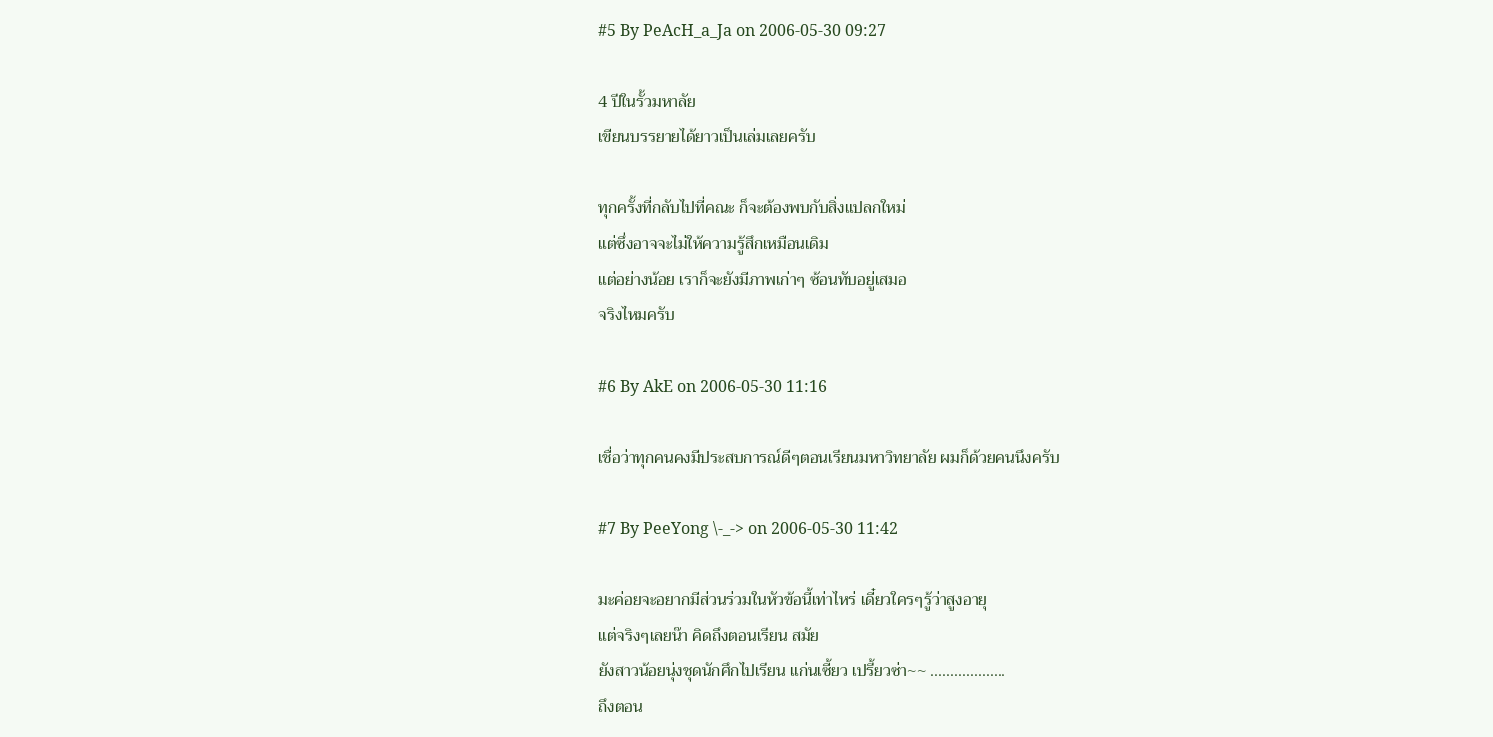#5 By PeAcH_a_Ja on 2006-05-30 09:27

4 ปีในรั้วมหาลัย
เขียนบรรยายได้ยาวเป็นเล่มเลยครับ

ทุกครั้งที่กลับไปที่คณะ ก็จะต้องพบกับสิ่งแปลกใหม่
แต่ซึ่งอาจจะไม่ให้ความรู้สึกเหมือนเดิม
แต่อย่างน้อย เราก็จะยังมีภาพเก่าๆ ซ้อนทับอยู่เสมอ
จริงไหมครับ

#6 By AkE on 2006-05-30 11:16

เชื่อว่าทุกคนคงมีประสบการณ์ดีๆตอนเรียนมหาวิทยาลัย ผมก็ด้วยคนนึงครับ

#7 By PeeYong \-_-> on 2006-05-30 11:42

มะค่อยจะอยากมีส่วนร่วมในหัวข้อนี้เท่าไหร่ เดี๋ยวใครๆรู้ว่าสูงอายุ
แต่จริงๆเลยน๊า คิดถึงตอนเรียน สมัย
ยังสาวน้อยนุ่งชุดนักศึกไปเรียน แก่นเซี้ยว เปรี้ยวซ่า~~ ...................
ถึงตอน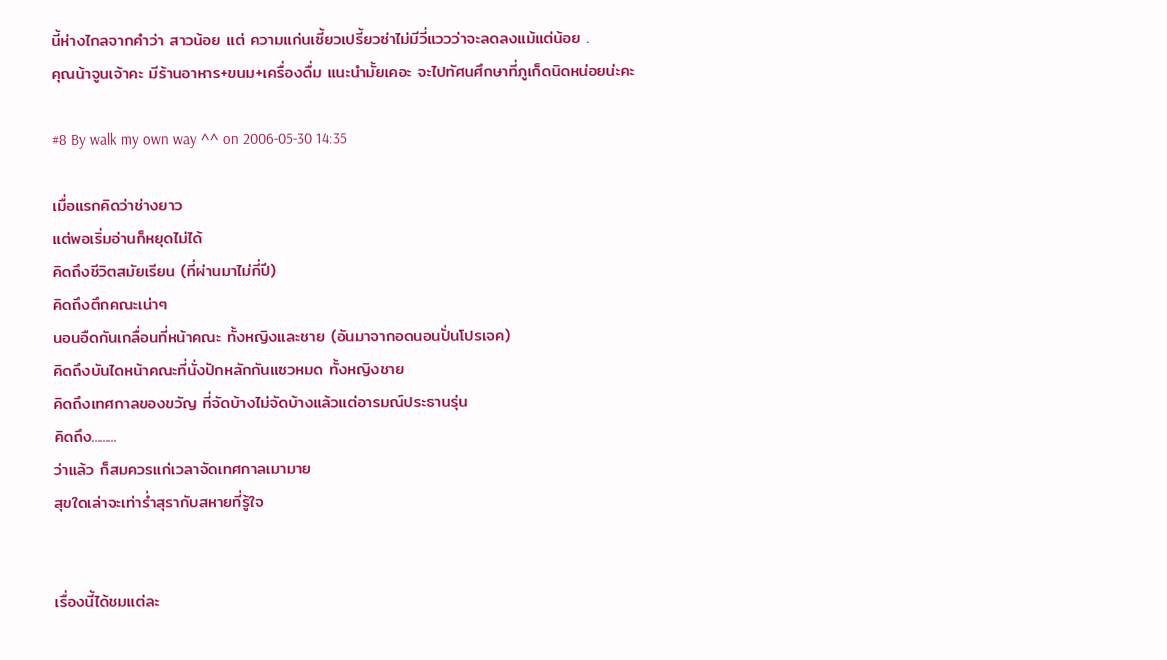นี้ห่างไกลจากคำว่า สาวน้อย แต่ ความแก่นเซี้ยวเปรี้ยวซ่าไม่มีวี่แววว่าจะลดลงแม้แต่น้อย .
คุณน้าจูนเจ้าคะ มีร้านอาหาร+ขนม+เครื่องดื่ม แนะนำมั้ยเคอะ จะไปทัศนศึกษาที่ภูเก็ดนิดหน่อยน่ะคะ

#8 By walk my own way ^^ on 2006-05-30 14:35

เมื่อแรกคิดว่าช่างยาว
แต่พอเริ่มอ่านก็หยุดไม่ได้
คิดถึงชีวิตสมัยเรียน (ที่ผ่านมาไม่กี่ปี)
คิดถึงตึกคณะเน่าๆ
นอนอืดกันเกลื่อนที่หน้าคณะ ทั้งหญิงและชาย (อันมาจากอดนอนปั่นโปรเจค)
คิดถึงบันไดหน้าคณะที่นั่งปักหลักกันแซวหมด ทั้งหญิงชาย
คิดถึงเทศกาลของขวัญ ที่จัดบ้างไม่จัดบ้างแล้วแต่อารมณ์ประธานรุ่น
คิดถึง.........
ว่าแล้ว ก็สมควรแก่เวลาจัดเทศกาลเมามาย
สุขใดเล่าจะเท่าร่ำสุรากับสหายที่รู้ใจ


เรื่องนี้ได้ชมแต่ละ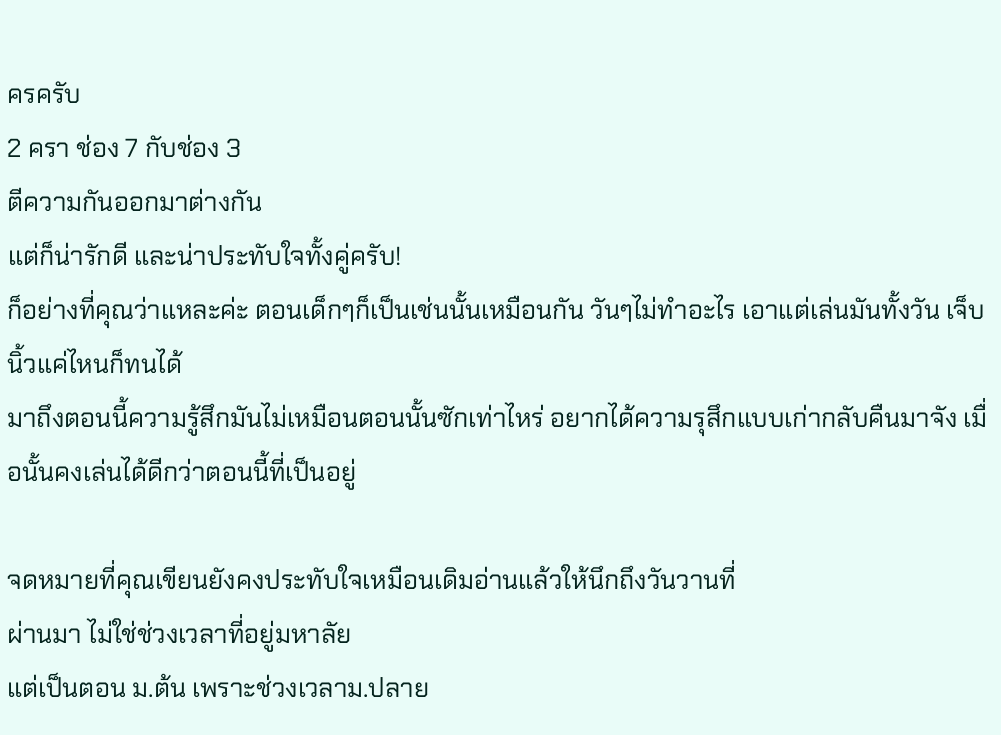ครครับ
2 ครา ช่อง 7 กับช่อง 3
ตีความกันออกมาต่างกัน
แต่ก็น่ารักดี และน่าประทับใจทั้งคู่ครับ!
ก็อย่างที่คุณว่าแหละค่ะ ตอนเด็กๆก็เป็นเช่นนั้นเหมือนกัน วันๆไม่ทำอะไร เอาแต่เล่นมันทั้งวัน เจ็บนิ้วแค่ไหนก็ทนได้
มาถึงตอนนี้ความรู้สึกมันไม่เหมือนตอนนั้นซักเท่าไหร่ อยากได้ความรุสึกแบบเก่ากลับคืนมาจัง เมื่อนั้นคงเล่นได้ดีกว่าตอนนี้ที่เป็นอยู่

จดหมายที่คุณเขียนยังคงประทับใจเหมือนเดิมอ่านแล้วให้นึกถึงวันวานที่
ผ่านมา ไม่ใช่ช่วงเวลาที่อยู่มหาลัย
แต่เป็นตอน ม.ต้น เพราะช่วงเวลาม.ปลาย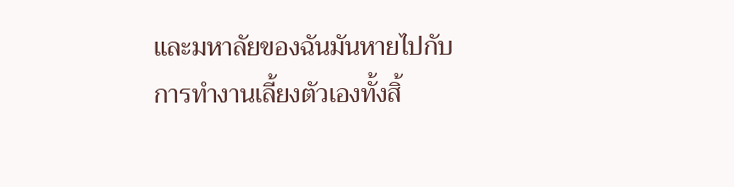และมหาลัยของฉันมันหายไปกับการทำงานเลี้ยงตัวเองทั้งสิ้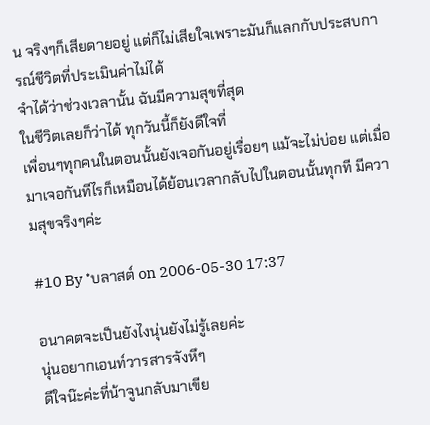น จริงๆก็เสียดายอยู่ แต่ก็ไม่เสียใจเพราะมันก็แลกกับประสบการณ์ชีวิตที่ประเมินค่าไม่ได้
จำได้ว่าช่วงเวลานั้น ฉันมีความสุขที่สุด
ในชีวิตเลยก็ว่าได้ ทุกวันนี้ก็ยังดีใจที่
เพื่อนๆทุกคนในตอนนั้นยังเจอกันอยู่เรื่อยๆ แม้จะไม่บ่อย แต่เมื่อมาเจอกันทีไรก็เหมือนได้ย้อนเวลากลับไปในตอนนั้นทุกที มีความสุขจริงๆค่ะ

#10 By *บลาสต์ on 2006-05-30 17:37

อนาคตจะเป็นยังไงนุ่นยังไม่รู้เลยค่ะ
นุ่นอยากเอนท์วารสารจังหึๆ
ดีใจน๊ะค่ะที่น้าจูนกลับมาเขีย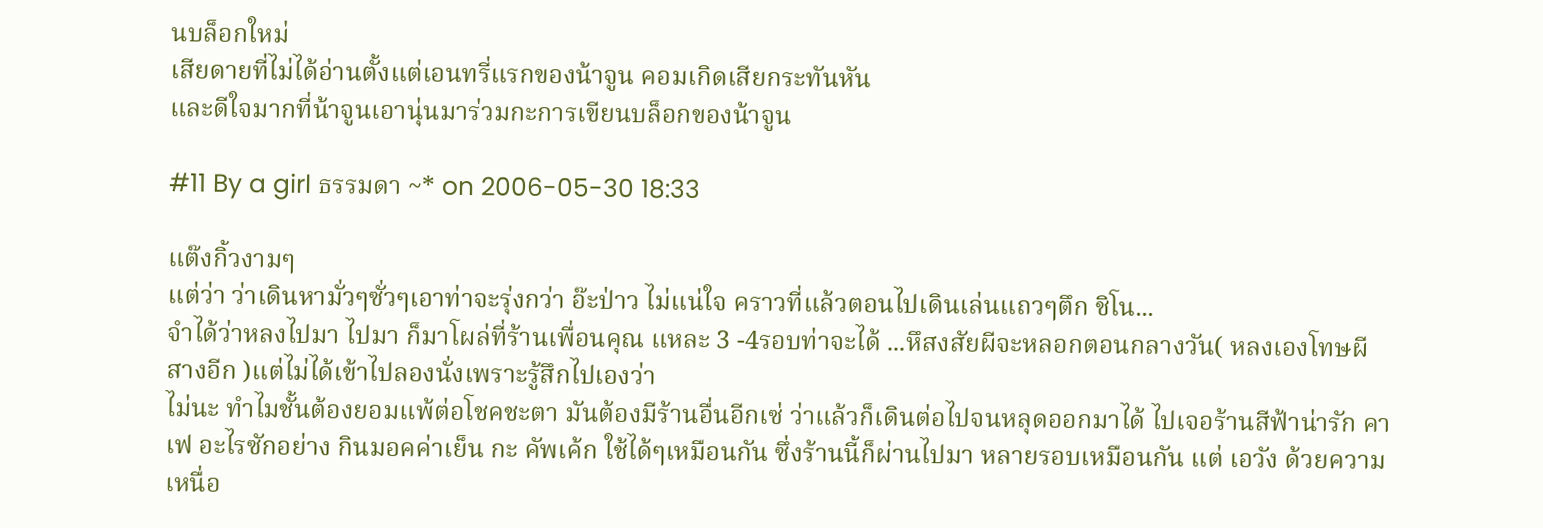นบล็อกใหม่
เสียดายที่ไม่ได้อ่านตั้งแต่เอนทรี่แรกของน้าจูน คอมเกิดเสียกระทันหัน
และดีใจมากที่น้าจูนเอานุ่นมาร่วมกะการเขียนบล็อกของน้าจูน

#11 By a girl ธรรมดา ~* on 2006-05-30 18:33

แต๊งกิ้วงามๆ
แต่ว่า ว่าเดินหามั่วๆซั่วๆเอาท่าจะรุ่งกว่า อ๊ะป่าว ไม่แน่ใจ คราวที่แล้วตอนไปเดินเล่นแถวๆตึก ชิโน...
จำได้ว่าหลงไปมา ไปมา ก็มาโผล่ที่ร้านเพื่อนคุณ แหละ 3 -4รอบท่าจะได้ ...หึสงสัยผีจะหลอกตอนกลางวัน( หลงเองโทษผีสางอีก )แต่ไม่ได้เข้าไปลองนั่งเพราะรู้สึกไปเองว่า
ไม่นะ ทำไมชั้นต้องยอมแพ้ต่อโชคชะตา มันต้องมีร้านอื่นอีกเซ่ ว่าแล้วก็เดินต่อไปจนหลุดออกมาได้ ไปเจอร้านสีฟ้าน่ารัก คาเฟ อะไรซักอย่าง กินมอคค่าเย็น กะ คัพเค้ก ใช้ได้ๆเหมือนกัน ซึ่งร้านนี้ก็ผ่านไปมา หลายรอบเหมือนกัน แต่ เอวัง ด้วยความเหนื่อ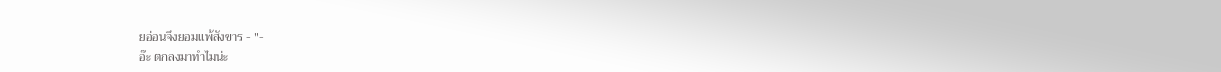ยอ่อนจึงยอมแพ้สังขาร - "-
อ๊ะ ตกลงมาทำไมน่ะ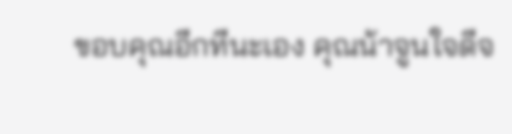ขอบคุณอีกทีนะเอง คุณน้าจูนใจดีจ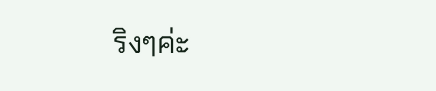ริงๆค่ะ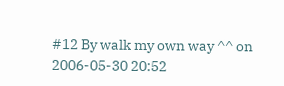#12 By walk my own way ^^ on 2006-05-30 20:52